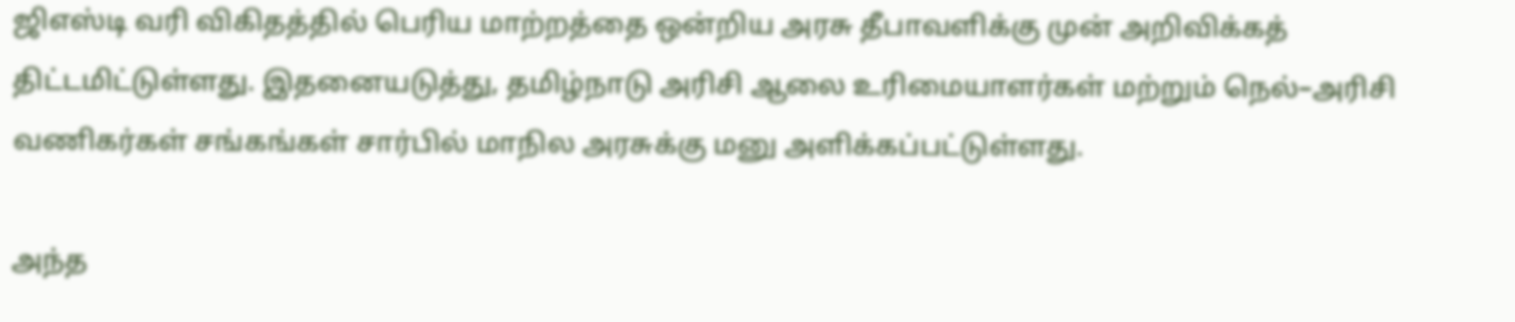ஜிஎஸ்டி வரி விகிதத்தில் பெரிய மாற்றத்தை ஒன்றிய அரசு தீபாவளிக்கு முன் அறிவிக்கத் திட்டமிட்டுள்ளது. இதனையடுத்து, தமிழ்நாடு அரிசி ஆலை உரிமையாளர்கள் மற்றும் நெல்–அரிசி வணிகர்கள் சங்கங்கள் சார்பில் மாநில அரசுக்கு மனு அளிக்கப்பட்டுள்ளது.

அந்த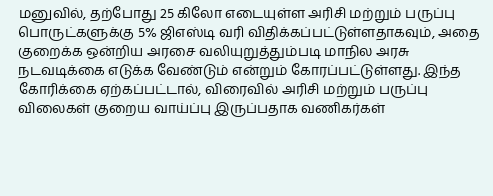மனுவில், தற்போது 25 கிலோ எடையுள்ள அரிசி மற்றும் பருப்பு பொருட்களுக்கு 5% ஜிஎஸ்டி வரி விதிக்கப்பட்டுள்ளதாகவும், அதை குறைக்க ஒன்றிய அரசை வலியுறுத்தும்படி மாநில அரசு நடவடிக்கை எடுக்க வேண்டும் என்றும் கோரப்பட்டுள்ளது. இந்த கோரிக்கை ஏற்கப்பட்டால், விரைவில் அரிசி மற்றும் பருப்பு விலைகள் குறைய வாய்ப்பு இருப்பதாக வணிகர்கள்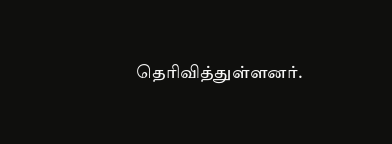தெரிவித்துள்ளனர்.